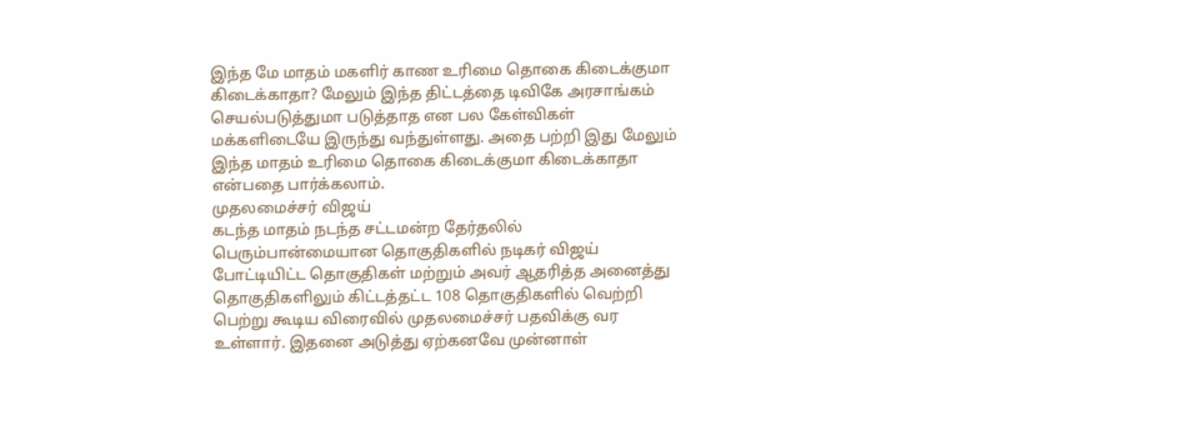இந்த மே மாதம் மகளிர் காண உரிமை தொகை கிடைக்குமா கிடைக்காதா? மேலும் இந்த திட்டத்தை டிவிகே அரசாங்கம் செயல்படுத்துமா படுத்தாத என பல கேள்விகள் மக்களிடையே இருந்து வந்துள்ளது. அதை பற்றி இது மேலும் இந்த மாதம் உரிமை தொகை கிடைக்குமா கிடைக்காதா என்பதை பார்க்கலாம்.
முதலமைச்சர் விஜய்
கடந்த மாதம் நடந்த சட்டமன்ற தேர்தலில் பெரும்பான்மையான தொகுதிகளில் நடிகர் விஜய் போட்டியிட்ட தொகுதிகள் மற்றும் அவர் ஆதரித்த அனைத்து தொகுதிகளிலும் கிட்டத்தட்ட 108 தொகுதிகளில் வெற்றி பெற்று கூடிய விரைவில் முதலமைச்சர் பதவிக்கு வர உள்ளார். இதனை அடுத்து ஏற்கனவே முன்னாள்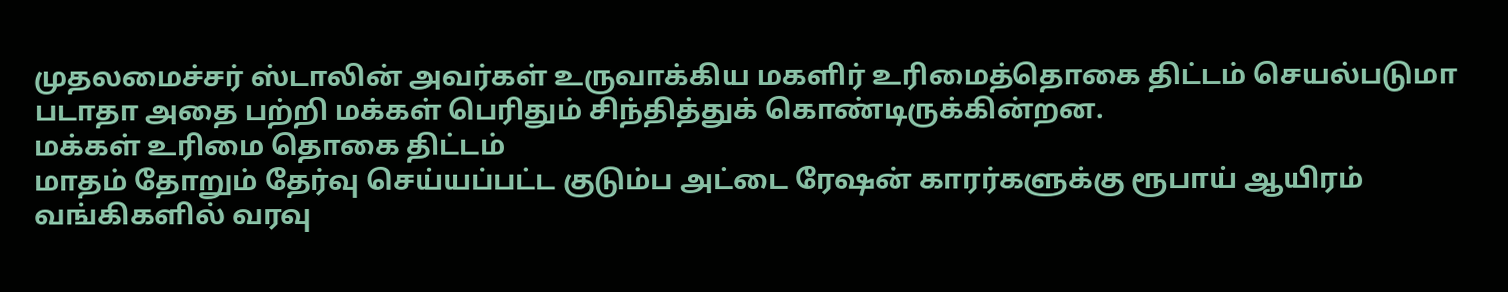முதலமைச்சர் ஸ்டாலின் அவர்கள் உருவாக்கிய மகளிர் உரிமைத்தொகை திட்டம் செயல்படுமா படாதா அதை பற்றி மக்கள் பெரிதும் சிந்தித்துக் கொண்டிருக்கின்றன.
மக்கள் உரிமை தொகை திட்டம்
மாதம் தோறும் தேர்வு செய்யப்பட்ட குடும்ப அட்டை ரேஷன் காரர்களுக்கு ரூபாய் ஆயிரம் வங்கிகளில் வரவு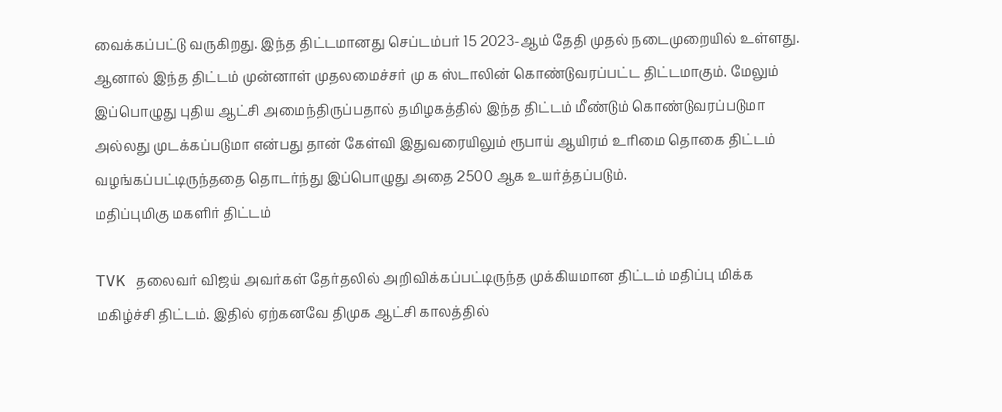வைக்கப்பட்டு வருகிறது. இந்த திட்டமானது செப்டம்பர் 15 2023-ஆம் தேதி முதல் நடைமுறையில் உள்ளது. ஆனால் இந்த திட்டம் முன்னாள் முதலமைச்சர் மு க ஸ்டாலின் கொண்டுவரப்பட்ட திட்டமாகும். மேலும் இப்பொழுது புதிய ஆட்சி அமைந்திருப்பதால் தமிழகத்தில் இந்த திட்டம் மீண்டும் கொண்டுவரப்படுமா அல்லது முடக்கப்படுமா என்பது தான் கேள்வி இதுவரையிலும் ரூபாய் ஆயிரம் உரிமை தொகை திட்டம் வழங்கப்பட்டிருந்ததை தொடர்ந்து இப்பொழுது அதை 2500 ஆக உயர்த்தப்படும்.
மதிப்புமிகு மகளிர் திட்டம்

TVK தலைவர் விஜய் அவர்கள் தேர்தலில் அறிவிக்கப்பட்டிருந்த முக்கியமான திட்டம் மதிப்பு மிக்க மகிழ்ச்சி திட்டம். இதில் ஏற்கனவே திமுக ஆட்சி காலத்தில்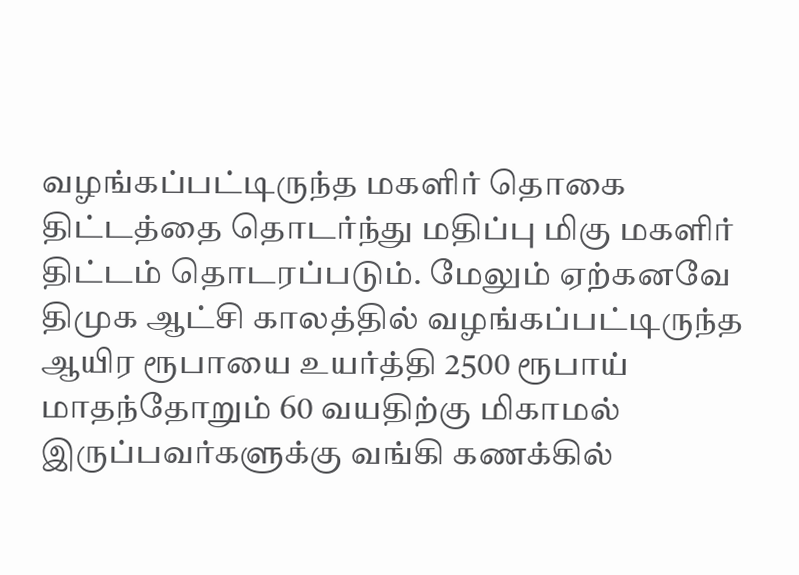வழங்கப்பட்டிருந்த மகளிர் தொகை திட்டத்தை தொடர்ந்து மதிப்பு மிகு மகளிர் திட்டம் தொடரப்படும். மேலும் ஏற்கனவே திமுக ஆட்சி காலத்தில் வழங்கப்பட்டிருந்த ஆயிர ரூபாயை உயர்த்தி 2500 ரூபாய் மாதந்தோறும் 60 வயதிற்கு மிகாமல் இருப்பவர்களுக்கு வங்கி கணக்கில்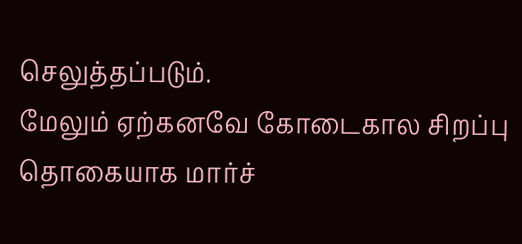செலுத்தப்படும்.
மேலும் ஏற்கனவே கோடைகால சிறப்பு தொகையாக மார்ச்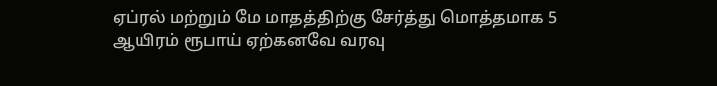ஏப்ரல் மற்றும் மே மாதத்திற்கு சேர்த்து மொத்தமாக 5 ஆயிரம் ரூபாய் ஏற்கனவே வரவு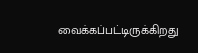வைக்கப்பட்டிருக்கிறது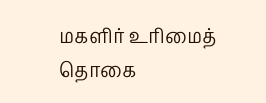மகளிர் உரிமைத் தொகை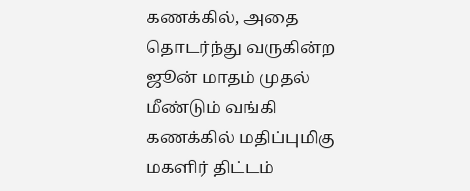கணக்கில், அதை தொடர்ந்து வருகின்ற ஜூன் மாதம் முதல் மீண்டும் வங்கி கணக்கில் மதிப்புமிகு மகளிர் திட்டம்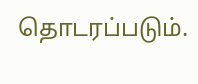தொடரப்படும்.